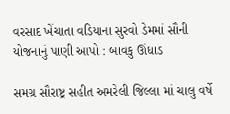વરસાદ ખેંચાતા વડિયાના સુરવો ડેમમાં સૌની યોજનાનું પાણી આપો : બાવકુ ઊંધાડ

સમગ્ર સૌરાષ્ટ્ર સહીત અમરેલી જિલ્લા માં ચાલુ વર્ષે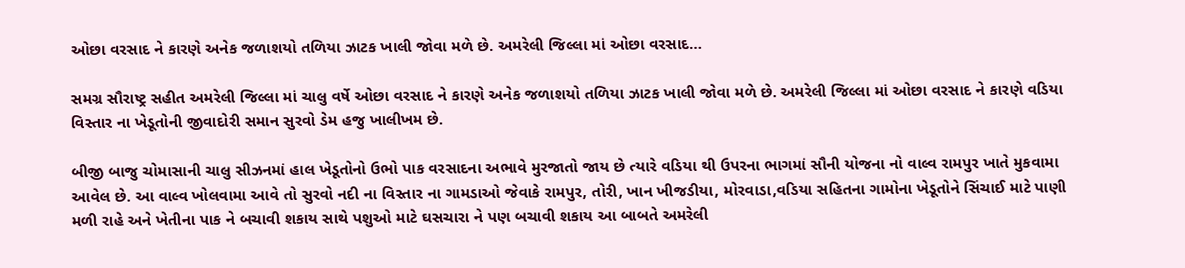ઓછા વરસાદ ને કારણે અનેક જળાશયો તળિયા ઝાટક ખાલી જોવા મળે છે. અમરેલી જિલ્લા માં ઓછા વરસાદ…

સમગ્ર સૌરાષ્ટ્ર સહીત અમરેલી જિલ્લા માં ચાલુ વર્ષે ઓછા વરસાદ ને કારણે અનેક જળાશયો તળિયા ઝાટક ખાલી જોવા મળે છે. અમરેલી જિલ્લા માં ઓછા વરસાદ ને કારણે વડિયા વિસ્તાર ના ખેડૂતોની જીવાદોરી સમાન સુરવો ડેમ હજુ ખાલીખમ છે.

બીજી બાજુ ચોમાસાની ચાલુ સીઝનમાં હાલ ખેડૂતોનો ઉભો પાક વરસાદના અભાવે મુરજાતો જાય છે ત્યારે વડિયા થી ઉપરના ભાગમાં સૌની યોજના નો વાલ્વ રામપુર ખાતે મુકવામા આવેલ છે. આ વાલ્વ ખોલવામા આવે તો સુરવો નદી ના વિસ્તાર ના ગામડાઓ જેવાકે રામપુર, તોરી, ખાન ખીજડીયા, મોરવાડા,વડિયા સહિતના ગામોના ખેડૂતોને સિંચાઈ માટે પાણી મળી રાહે અને ખેતીના પાક ને બચાવી શકાય સાથે પશુઓ માટે ઘસચારા ને પણ બચાવી શકાય આ બાબતે અમરેલી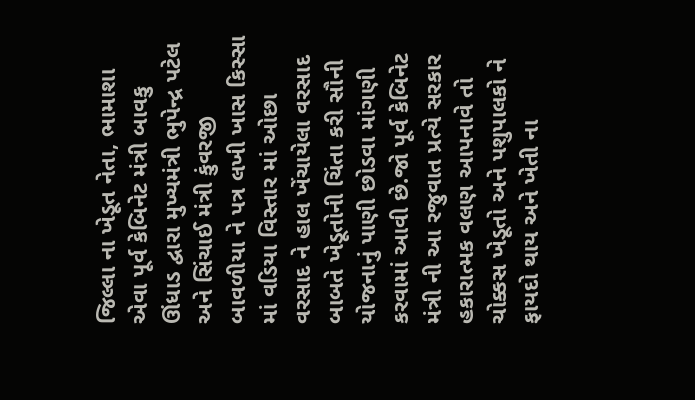જિલ્લા ના ખેડૂત નેતા, ભામાશા એવા પૂર્વ કેબિનેટ મંત્રી બાવકુ ઊંધાડ દ્વારા મુખ્યમંત્રી ભુપેન્દ્ર પટેલ અને સિંચાઈ મંત્રી કુંવરજી બાવળીયા ને પત્ર લખી ખાસ કિસ્સા માં વડિયા વિસ્તાર માં ઓછા વરસાદ ને હાલ ખેંચાયેલા વરસાદ બાબતે ખેડૂતોની ચિંતા કરી સૌની યોજનાનું પાણી છોડવા માંગણી કરવામાં આવી છે.જો પૂર્વ કેબિનેટ મંત્રી ની આ રજુવાત પ્રત્યે સરકાર હકારાત્મક વલણ આપનાવે તો ચોક્કસ ખેડૂતો અને પશુપાલકો ને ફાયદો થાય અને ખેતી ના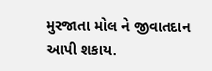મુરજાતા મોલ ને જીવાતદાન આપી શકાય.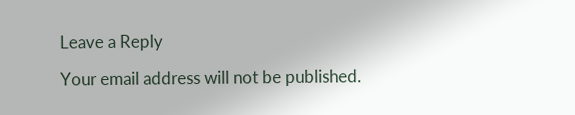Leave a Reply

Your email address will not be published.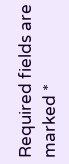Required fields are marked *